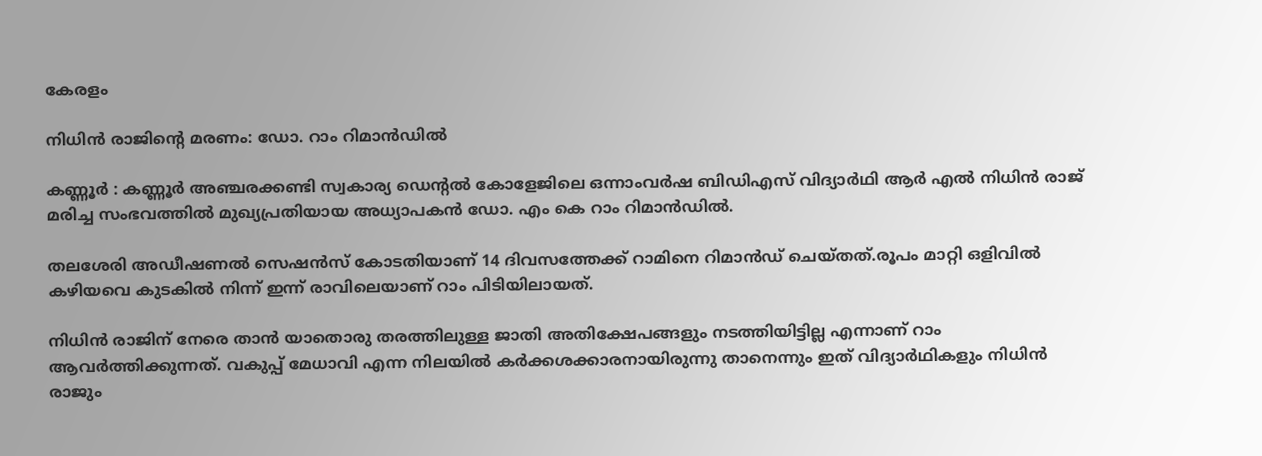കേരളം

നിധിൻ രാജിന്റെ മരണം: ഡോ. റാം റിമാൻഡിൽ

കണ്ണൂർ : കണ്ണൂർ അഞ്ചരക്കണ്ടി സ്വകാര്യ ഡെന്റൽ കോളേജിലെ ഒന്നാംവർഷ ബിഡിഎസ്‌ വിദ്യാർഥി ആർ എൽ നിധിൻ രാജ്‌ മരിച്ച സംഭവത്തിൽ മുഖ്യപ്രതിയായ അധ്യാപകൻ ഡോ. എം കെ റാം റിമാൻഡിൽ.

തലശേരി അഡീഷണൽ സെഷൻസ് കോടതിയാണ് 14 ദിവസത്തേക്ക് റാമിനെ റിമാൻഡ് ചെയ്തത്.രൂപം മാറ്റി ഒളിവിൽ കഴിയവെ കുടകിൽ നിന്ന് ഇന്ന് രാവിലെയാണ് റാം പിടിയിലായത്.

നിധിൻ രാജിന് നേരെ താൻ യാതൊരു തരത്തിലുള്ള ജാതി അതിക്ഷേപങ്ങളും നടത്തിയിട്ടില്ല എന്നാണ് റാം ആവർത്തിക്കുന്നത്. വകുപ്പ് മേധാവി എന്ന നിലയിൽ കർക്കശക്കാരനായിരുന്നു താനെന്നും ഇത് വിദ്യാർഥികളും നിധിൻ രാജും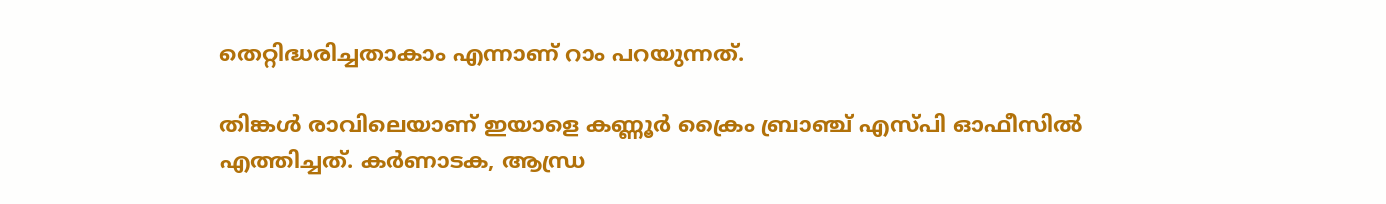തെറ്റിദ്ധരിച്ചതാകാം എന്നാണ് റാം പറയുന്നത്.

തിങ്കൾ രാവിലെയാണ് ഇയാളെ കണ്ണൂർ ക്രൈം ബ്രാഞ്ച്‌ എസ്‌പി ഓഫീസിൽ എത്തിച്ചത്. കർണാടക, ആന്ധ്ര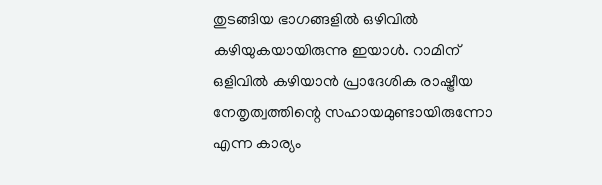തുടങ്ങിയ ഭാഗങ്ങളിൽ ഒഴിവിൽ കഴിയുകയായിരുന്നു ഇയാൾ. റാമിന്‌ ഒളിവിൽ കഴിയാൻ പ്രാദേശിക രാഷ്ട്രീയ നേതൃത്വത്തിന്റെ സഹായമുണ്ടായിരുന്നോ എന്ന കാര്യം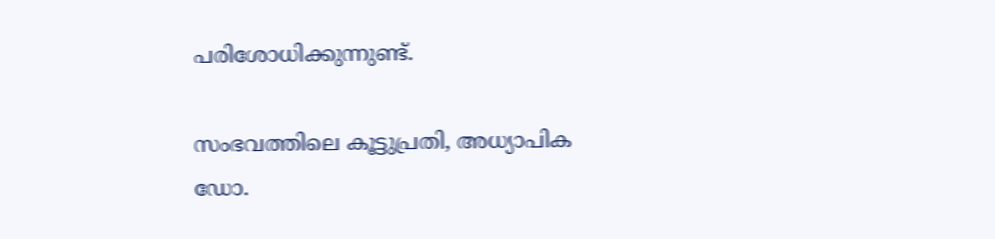പരിശോധിക്കുന്നുണ്ട്‌.

സംഭവത്തിലെ കൂട്ടുപ്രതി, അധ്യാപിക ഡോ.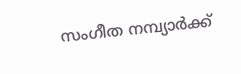സംഗീത നമ്പ്യാർക്ക്‌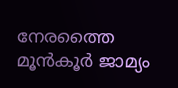നേരത്തൈ മൂൻകൂർ ജാമ്യം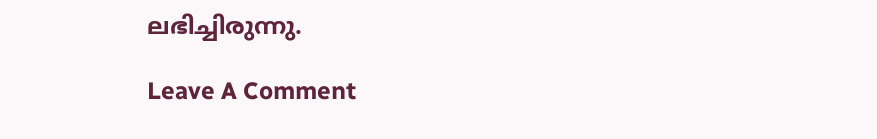ലഭിച്ചിരുന്നു.

Leave A Comment